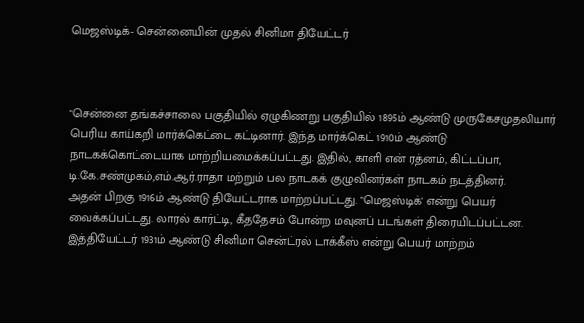மெஜஸ்டிக்- சென்னையின் முதல் சினிமா தியேட்டர்



"சென்னை தங்கச்சாலை பகுதியில் ஏழுகிணறு பகுதியில் 1895ம் ஆண்டு முருகேசமுதலியார் பெரிய காய்கறி மார்க்கெட்டை கட்டினார். இந்த மார்க்கெட் 1910ம் ஆண்டு நாடகக்கொட்டையாக மாற்றியமைக்கப்பட்டது. இதில், காளி என் ரத்னம், கிட்டப்பா, டி.கே.சண்முகம்,எம்.ஆர்.ராதா மற்றும் பல நாடகக் குழுவினர்கள் நாடகம் நடத்தினர்.
அதன் பிறகு 1916ம் ஆண்டு தியேட்டராக மாற்றப்பட்டது. "மெஜஸ்டிக்' என்று பெயர் வைக்கப்பட்டது. லாரல் கார்ட்டி, கீததேசம் போன்ற மவுனப் படங்கள் திரையிடப்பட்டன. இத்தியேட்டர் 1931ம் ஆண்டு சினிமா சென்ட்ரல் டாக்கீஸ் என்று பெயர் மாற்றம்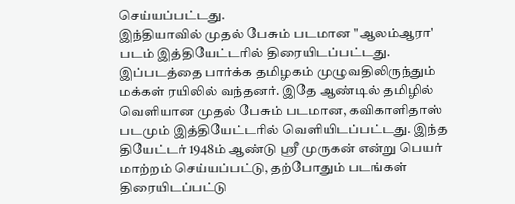செய்யப்பட்டது.
இந்தியாவில் முதல் பேசும் படமான "ஆலம்ஆரா' படம் இத்தியேட்டரில் திரையிடப்பட்டது. இப்படத்தை பார்க்க தமிழகம் முழுவதிலிருந்தும் மக்கள் ரயிலில் வந்தனர். இதே ஆண்டில் தமிழில் வெளியான முதல் பேசும் படமான, கவிகாளிதாஸ் படமும் இத்தியேட்டரில் வெளியிடப்பட்டது. இந்த தியேட்டர் 1948ம் ஆண்டு ஸ்ரீ முருகன் என்று பெயர் மாற்றம் செய்யப்பட்டு, தற்போதும் படங்கள் திரையிடப்பட்டு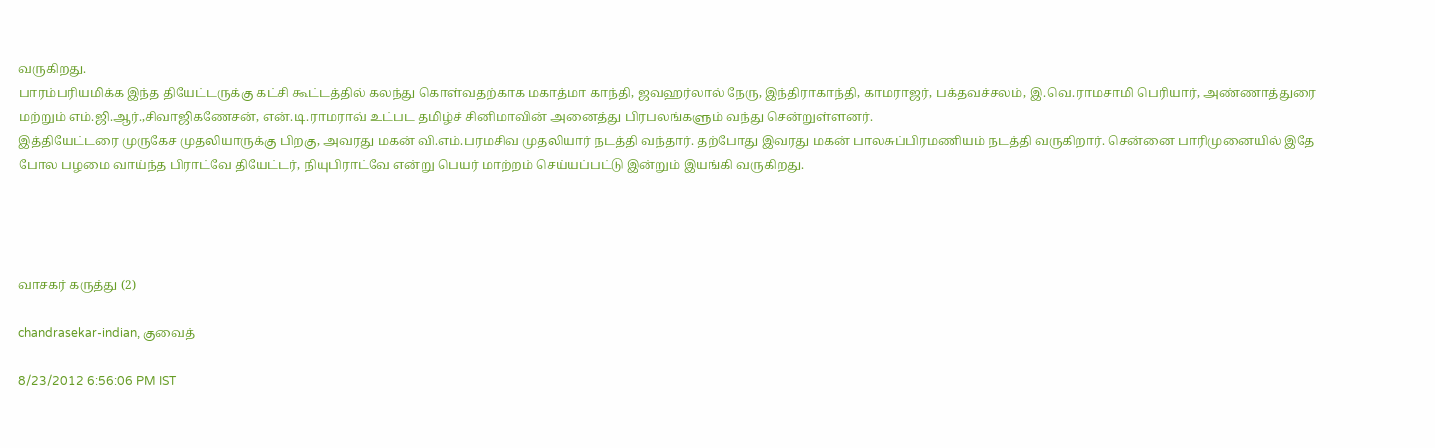வருகிறது.
பாரம்பரியமிக்க இந்த தியேட்டருக்கு கட்சி கூட்டத்தில் கலந்து கொள்வதற்காக மகாத்மா காந்தி, ஜவஹர்லால் நேரு, இந்திராகாந்தி, காமராஜர், பக்தவச்சலம், இ.வெ.ராமசாமி பெரியார், அண்ணாத்துரை மற்றும் எம்.ஜி.ஆர்.,சிவாஜிகணேசன், என்.டி.ராமராவ் உட்பட தமிழ்ச் சினிமாவின் அனைத்து பிரபலங்களும் வந்து சென்றுள்ளனர்.
இத்தியேட்டரை முருகேச முதலியாருக்கு பிறகு, அவரது மகன் வி.எம்.பரமசிவ முதலியார் நடத்தி வந்தார். தற்போது இவரது மகன் பாலசுப்பிரமணியம் நடத்தி வருகிறார். சென்னை பாரிமுனையில் இதே போல பழமை வாய்ந்த பிராட்வே தியேட்டர், நியுபிராட்வே என்று பெயர் மாற்றம் செய்யப்பட்டு இன்றும் இயங்கி வருகிறது.




வாசகர் கருத்து (2)

chandrasekar-indian, குவைத்

8/23/2012 6:56:06 PM IST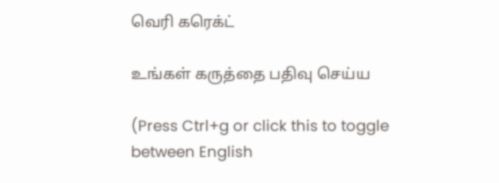வெரி கரெக்ட்

உங்கள் கருத்தை பதிவு செய்ய

(Press Ctrl+g or click this to toggle between English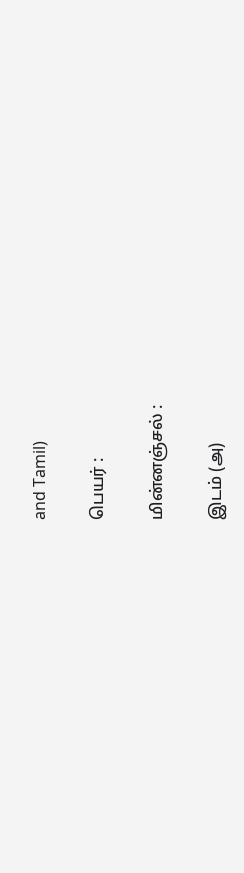and Tamil)

பெயர் :

மின்னஞ்சல் :

இடம் (அ)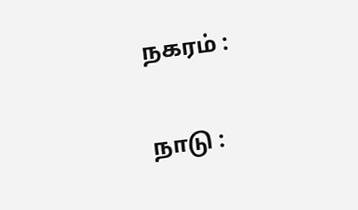நகரம் :

நாடு :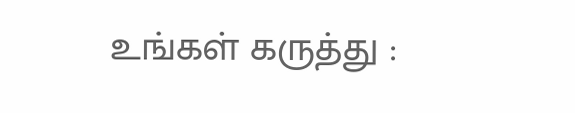உங்கள் கருத்து :